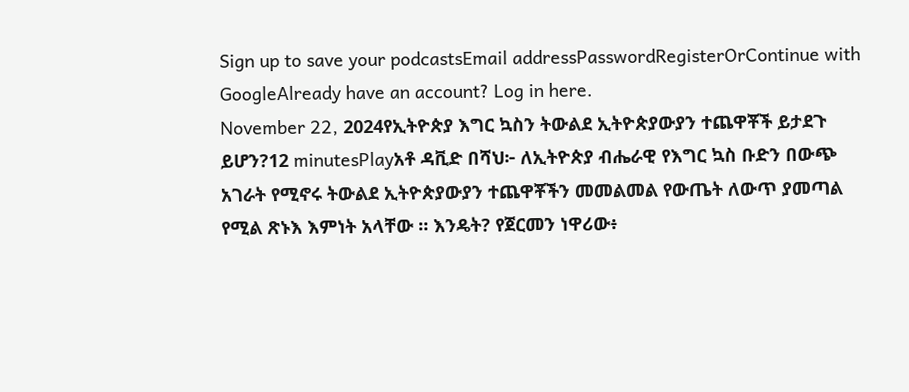Sign up to save your podcastsEmail addressPasswordRegisterOrContinue with GoogleAlready have an account? Log in here.
November 22, 2024የኢትዮጵያ እግር ኳስን ትውልደ ኢትዮጵያውያን ተጨዋቾች ይታደጉ ይሆን?12 minutesPlayአቶ ዳቪድ በሻህ፦ ለኢትዮጵያ ብሔራዊ የእግር ኳስ ቡድን በውጭ አገራት የሚኖሩ ትውልደ ኢትዮጵያውያን ተጨዋቾችን መመልመል የውጤት ለውጥ ያመጣል የሚል ጽኑእ እምነት አላቸው ። እንዴት? የጀርመን ነዋሪው፥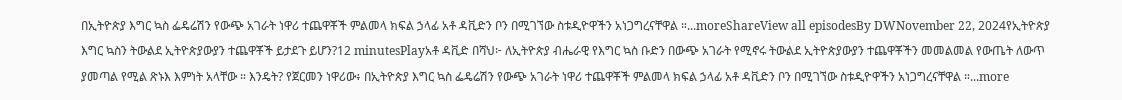በኢትዮጵያ እግር ኳስ ፌዴሬሽን የውጭ አገራት ነዋሪ ተጨዋቾች ምልመላ ክፍል ኃላፊ አቶ ዳቪድን ቦን በሚገኘው ስቱዲዮዋችን አነጋግረናቸዋል ።...moreShareView all episodesBy DWNovember 22, 2024የኢትዮጵያ እግር ኳስን ትውልደ ኢትዮጵያውያን ተጨዋቾች ይታደጉ ይሆን?12 minutesPlayአቶ ዳቪድ በሻህ፦ ለኢትዮጵያ ብሔራዊ የእግር ኳስ ቡድን በውጭ አገራት የሚኖሩ ትውልደ ኢትዮጵያውያን ተጨዋቾችን መመልመል የውጤት ለውጥ ያመጣል የሚል ጽኑእ እምነት አላቸው ። እንዴት? የጀርመን ነዋሪው፥ በኢትዮጵያ እግር ኳስ ፌዴሬሽን የውጭ አገራት ነዋሪ ተጨዋቾች ምልመላ ክፍል ኃላፊ አቶ ዳቪድን ቦን በሚገኘው ስቱዲዮዋችን አነጋግረናቸዋል ።...more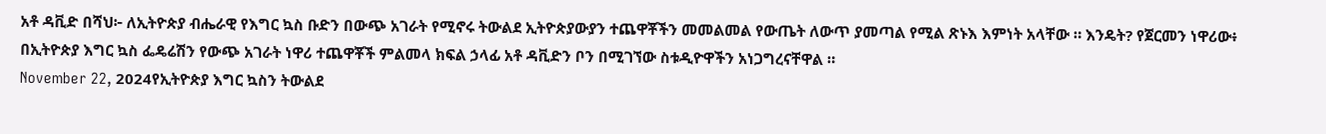አቶ ዳቪድ በሻህ፦ ለኢትዮጵያ ብሔራዊ የእግር ኳስ ቡድን በውጭ አገራት የሚኖሩ ትውልደ ኢትዮጵያውያን ተጨዋቾችን መመልመል የውጤት ለውጥ ያመጣል የሚል ጽኑእ እምነት አላቸው ። እንዴት? የጀርመን ነዋሪው፥ በኢትዮጵያ እግር ኳስ ፌዴሬሽን የውጭ አገራት ነዋሪ ተጨዋቾች ምልመላ ክፍል ኃላፊ አቶ ዳቪድን ቦን በሚገኘው ስቱዲዮዋችን አነጋግረናቸዋል ።
November 22, 2024የኢትዮጵያ እግር ኳስን ትውልደ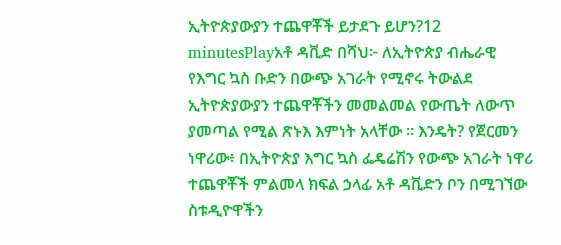ኢትዮጵያውያን ተጨዋቾች ይታደጉ ይሆን?12 minutesPlayአቶ ዳቪድ በሻህ፦ ለኢትዮጵያ ብሔራዊ የእግር ኳስ ቡድን በውጭ አገራት የሚኖሩ ትውልደ ኢትዮጵያውያን ተጨዋቾችን መመልመል የውጤት ለውጥ ያመጣል የሚል ጽኑእ እምነት አላቸው ። እንዴት? የጀርመን ነዋሪው፥ በኢትዮጵያ እግር ኳስ ፌዴሬሽን የውጭ አገራት ነዋሪ ተጨዋቾች ምልመላ ክፍል ኃላፊ አቶ ዳቪድን ቦን በሚገኘው ስቱዲዮዋችን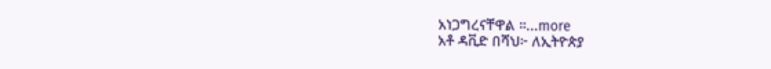አነጋግረናቸዋል ።...more
አቶ ዳቪድ በሻህ፦ ለኢትዮጵያ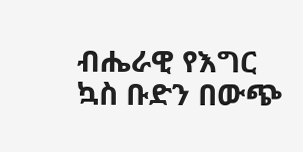ብሔራዊ የእግር ኳስ ቡድን በውጭ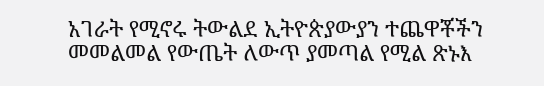አገራት የሚኖሩ ትውልደ ኢትዮጵያውያን ተጨዋቾችን መመልመል የውጤት ለውጥ ያመጣል የሚል ጽኑእ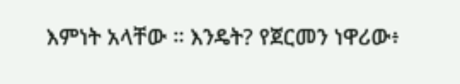እምነት አላቸው ። እንዴት? የጀርመን ነዋሪው፥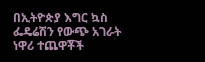በኢትዮጵያ እግር ኳስ ፌዴሬሽን የውጭ አገራት ነዋሪ ተጨዋቾች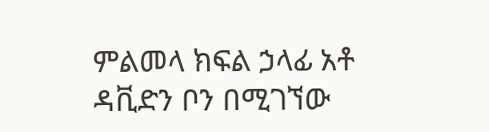ምልመላ ክፍል ኃላፊ አቶ ዳቪድን ቦን በሚገኘው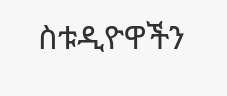ስቱዲዮዋችን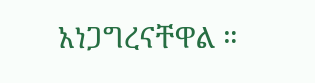አነጋግረናቸዋል ።